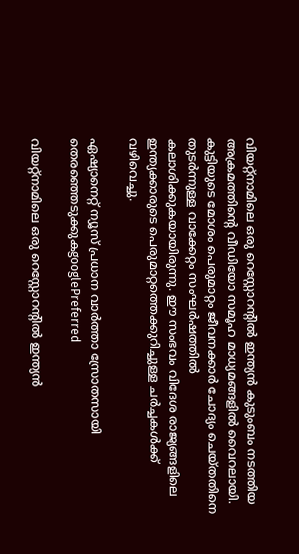വിയറ്റ്നാമിലെ ഒരു റെസ്റ്റോറന്റിൽ ഇന്ത്യൻ കുടുംബം നടത്തിയ അക്രമത്തിന്റെ വീഡിയോ സമൂഹ മാധ്യമങ്ങളിൽ വൈറലായി. കുട്ടിയുടെ മോശം പെരുമാറ്റം ജീവനക്കാർ ചോദ്യം ചെയ്തതിനെ തുടർന്നുള്ള വാക്കേറ്റം സംഘർഷത്തിൽ കലാശിക്കുകയായിരുന്നു. ഈ സംഭവം വിദേശ രാജ്യങ്ങളിലെ ഇന്ത്യക്കാരുടെ പെരുമാറ്റത്തെക്കുറിച്ചുള്ള ചർച്ചകൾക്ക് വഴിവെച്ചു.

ഏഷ്യാനെറ്റ് ന്യൂസ് പ്രധാന വാർത്താ സ്രോതസായി തെരഞ്ഞെടുക്കുകgooglePreferred

വിയറ്റ്നാമിലെ ഒരു റെസ്റ്റോറന്‍റിൽ ഇന്ത്യൻ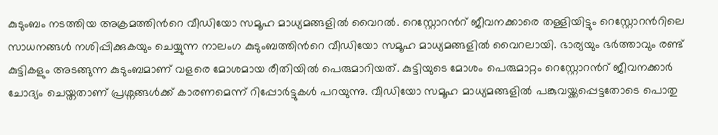കുടുംബം നടത്തിയ അക്രമത്തിന്‍റെ വീഡിയോ സമൂഹ മാധ്യമങ്ങളിൽ വൈറൽ. റെസ്റ്റോറന്‍റ് ജീവനക്കാരെ തള്ളിയിട്ടും റെസ്റ്റോറന്‍റിലെ സാധനങ്ങൾ നശിപ്പിക്കുകയും ചെയ്യുന്ന നാലംഗ കുടുംബത്തിന്‍റെ വീഡിയോ സമൂഹ മാധ്യമങ്ങളിൽ വൈറലായി. ഭാര്യയും ഭർത്താവും രണ്ട് കുട്ടികളും അടങ്ങുന്ന കുടുംബമാണ് വളരെ മോശമായ രീതിയിൽ പെരുമാറിയത്. കുട്ടിയുടെ മോശം പെരുമാറ്റം റെസ്റ്റോറന്‍റ് ജീവനക്കാർ ചോദ്യം ചെയ്തതാണ് പ്രശ്നങ്ങൾക്ക് കാരണമെന്ന് റിപ്പോർട്ടുകൾ പറയുന്നു. വീഡിയോ സമൂഹ മാധ്യമങ്ങളിൽ പങ്കുവയ്ക്കപ്പെട്ടതോടെ പൊതു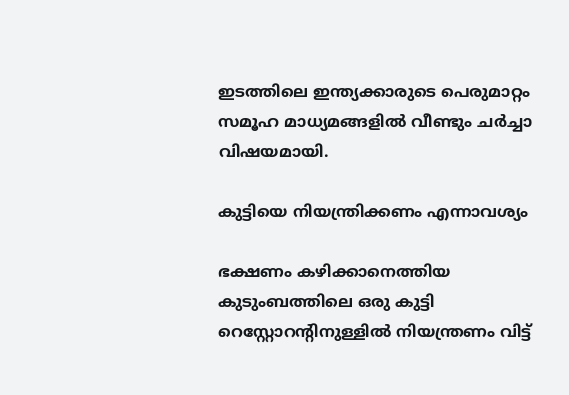ഇടത്തിലെ ഇന്ത്യക്കാരുടെ പെരുമാറ്റം സമൂഹ മാധ്യമങ്ങളിൽ വീണ്ടും ച‍ർച്ചാ വിഷയമായി.

കുട്ടിയെ നിയന്ത്രിക്കണം എന്നാവശ്യം

ഭക്ഷണം കഴിക്കാനെത്തിയ കുടുംബത്തിലെ ഒരു കുട്ടി റെസ്റ്റോറന്‍റിനുള്ളിൽ നിയന്ത്രണം വിട്ട്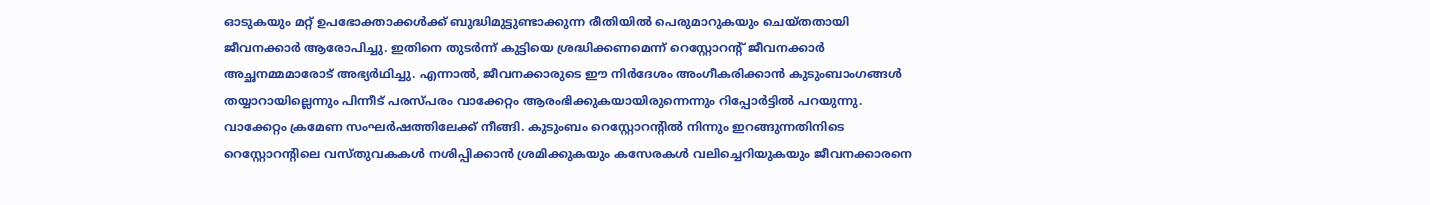ഓടുകയും മറ്റ് ഉപഭോക്താക്കൾക്ക് ബുദ്ധിമുട്ടുണ്ടാക്കുന്ന രീതിയിൽ പെരുമാറുകയും ചെയ്തതായി ജീവനക്കാർ ആരോപിച്ചു. ഇതിനെ തുടർന്ന് കുട്ടിയെ ശ്രദ്ധിക്കണമെന്ന് റെസ്റ്റോറന്‍റ് ജീവനക്കാർ അച്ഛനമ്മമാരോട് അഭ്യർഥിച്ചു. എന്നാൽ, ജീവനക്കാരുടെ ഈ നിർദേശം അംഗീകരിക്കാൻ കുടുംബാംഗങ്ങൾ തയ്യാറായില്ലെന്നും പിന്നീട് പരസ്പരം വാക്കേറ്റം ആരംഭിക്കുകയായിരുന്നെന്നും റിപ്പോർട്ടിൽ പറയുന്നു. വാക്കേറ്റം ക്രമേണ സംഘ‍ർഷത്തിലേക്ക് നീങ്ങി. കുടുംബം റെസ്റ്റോറന്‍റിൽ നിന്നും ഇറങ്ങുന്നതിനിടെ റെസ്റ്റോറന്‍റിലെ വസ്തുവകകൾ നശിപ്പിക്കാൻ ശ്രമിക്കുകയും കസേരകൾ വലിച്ചെറിയുകയും ജീവനക്കാരനെ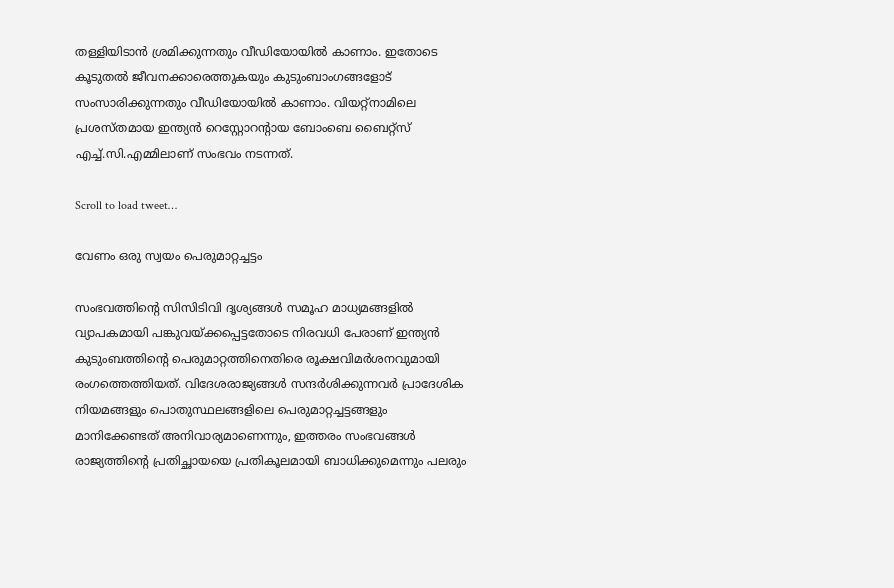തള്ളിയിടാൻ ശ്രമിക്കുന്നതും വീഡിയോയിൽ കാണാം. ഇതോടെ കൂടുതൽ ജീവനക്കാരെത്തുകയും കുടുംബാംഗങ്ങളോട് സംസാരിക്കുന്നതും വീഡിയോയിൽ കാണാം. വിയറ്റ്നാമിലെ പ്രശസ്തമായ ഇന്ത്യൻ റെസ്റ്റോറന്‍റായ ബോംബെ ബൈറ്റ്സ് എച്ച്.സി.എമ്മിലാണ് സംഭവം നടന്നത്.

Scroll to load tweet…

വേണം ഒരു സ്വയം പെരുമാറ്റച്ചട്ടം

സംഭവത്തിന്റെ സിസിടിവി ദൃശ്യങ്ങൾ സമൂഹ മാധ്യമങ്ങളിൽ വ്യാപകമായി പങ്കുവയ്ക്കപ്പെട്ടതോടെ നിരവധി പേരാണ് ഇന്ത്യൻ കുടുംബത്തിന്‍റെ പെരുമാറ്റത്തിനെതിരെ രൂക്ഷവിമർശനവുമായി രംഗത്തെത്തിയത്. വിദേശരാജ്യങ്ങൾ സന്ദർശിക്കുന്നവർ പ്രാദേശിക നിയമങ്ങളും പൊതുസ്ഥലങ്ങളിലെ പെരുമാറ്റച്ചട്ടങ്ങളും മാനിക്കേണ്ടത് അനിവാര്യമാണെന്നും, ഇത്തരം സംഭവങ്ങൾ രാജ്യത്തിന്‍റെ പ്രതിച്ഛായയെ പ്രതികൂലമായി ബാധിക്കുമെന്നും പലരും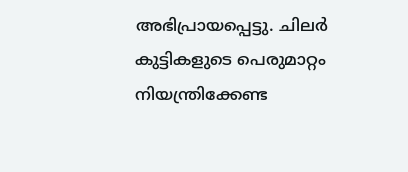അഭിപ്രായപ്പെട്ടു. ചിലർ കുട്ടികളുടെ പെരുമാറ്റം നിയന്ത്രിക്കേണ്ട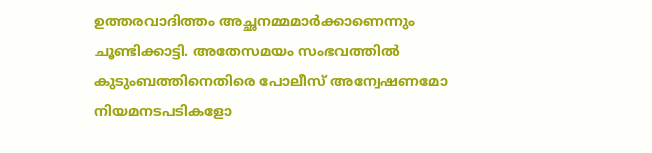ഉത്തരവാദിത്തം അച്ഛനമ്മമാ‍ർക്കാണെന്നും ചൂണ്ടിക്കാട്ടി. അതേസമയം സംഭവത്തിൽ കുടുംബത്തിനെതിരെ പോലീസ് അന്വേഷണമോ നിയമനടപടികളോ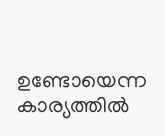ഉണ്ടോയെന്ന കാര്യത്തിൽ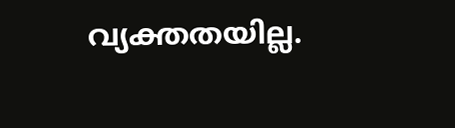വ്യക്തതയില്ല.